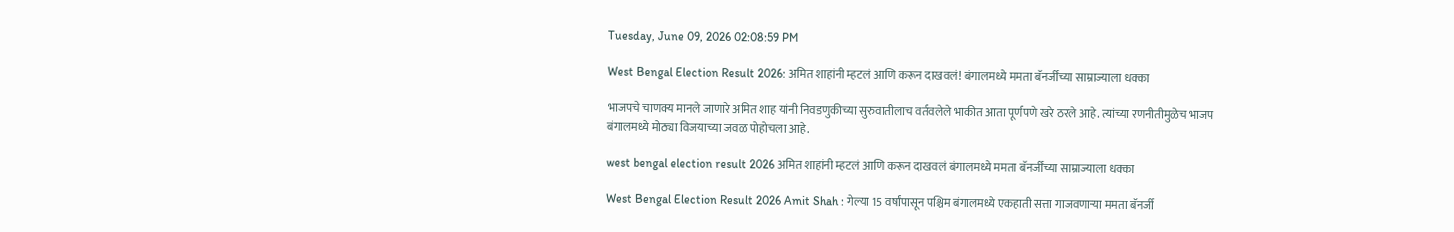Tuesday, June 09, 2026 02:08:59 PM

West Bengal Election Result 2026: अमित शाहांनी म्हटलं आणि करून दाखवलं! बंगालमध्ये ममता बॅनर्जींच्या साम्राज्याला धक्का

भाजपचे चाणक्य मानले जाणारे अमित शाह यांनी निवडणुकीच्या सुरुवातीलाच वर्तवलेले भाकीत आता पूर्णपणे खरे ठरले आहे. त्यांच्या रणनीतीमुळेच भाजप बंगालमध्ये मोठ्या विजयाच्या जवळ पोहोचला आहे.

west bengal election result 2026 अमित शाहांनी म्हटलं आणि करून दाखवलं बंगालमध्ये ममता बॅनर्जींच्या साम्राज्याला धक्का

West Bengal Election Result 2026 Amit Shah : गेल्या 15 वर्षांपासून पश्चिम बंगालमध्ये एकहाती सत्ता गाजवणाऱ्या ममता बॅनर्जी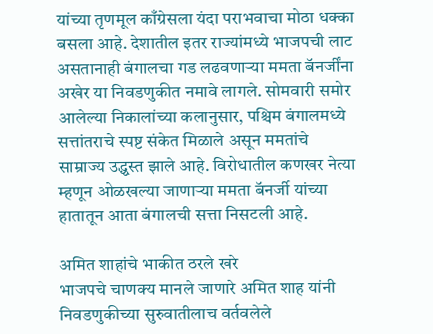यांच्या तृणमूल काँग्रेसला यंदा पराभवाचा मोठा धक्का बसला आहे. देशातील इतर राज्यांमध्ये भाजपची लाट असतानाही बंगालचा गड लढवणाऱ्या ममता बॅनर्जींना अखेर या निवडणुकीत नमावे लागले. सोमवारी समोर आलेल्या निकालांच्या कलानुसार, पश्चिम बंगालमध्ये सत्तांतराचे स्पष्ट संकेत मिळाले असून ममतांचे साम्राज्य उद्ध्वस्त झाले आहे. विरोधातील कणखर नेत्या म्हणून ओळखल्या जाणाऱ्या ममता बॅनर्जी यांच्या हातातून आता बंगालची सत्ता निसटली आहे.

अमित शाहांचे भाकीत ठरले खरे
भाजपचे चाणक्य मानले जाणारे अमित शाह यांनी निवडणुकीच्या सुरुवातीलाच वर्तवलेले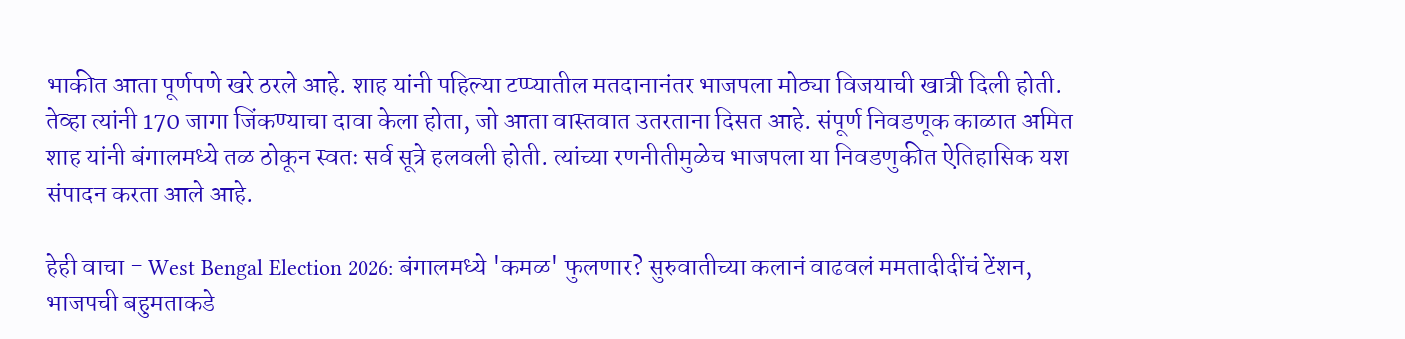भाकीत आता पूर्णपणे खरे ठरले आहे. शाह यांनी पहिल्या टप्प्यातील मतदानानंतर भाजपला मोठ्या विजयाची खात्री दिली होती. तेव्हा त्यांनी 170 जागा जिंकण्याचा दावा केला होता, जो आता वास्तवात उतरताना दिसत आहे. संपूर्ण निवडणूक काळात अमित शाह यांनी बंगालमध्ये तळ ठोकून स्वतः सर्व सूत्रे हलवली होती. त्यांच्या रणनीतीमुळेच भाजपला या निवडणुकीत ऐतिहासिक यश संपादन करता आले आहे.

हेही वाचा - West Bengal Election 2026: बंगालमध्ये 'कमळ' फुलणार? सुरुवातीच्या कलानं वाढवलं ममतादीदींचं टेंशन, भाजपची बहुमताकडे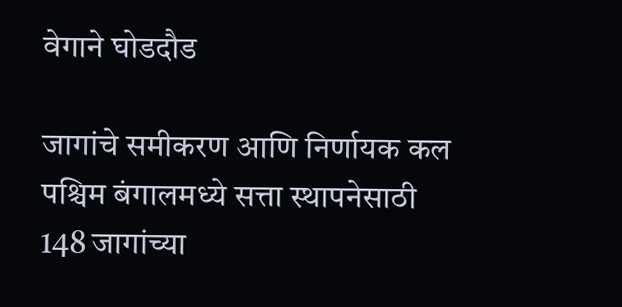वेगाने घोडदौड

जागांचे समीकरण आणि निर्णायक कल
पश्चिम बंगालमध्ये सत्ता स्थापनेसाठी 148 जागांच्या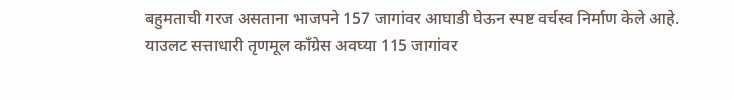बहुमताची गरज असताना भाजपने 157 जागांवर आघाडी घेऊन स्पष्ट वर्चस्व निर्माण केले आहे. याउलट सत्ताधारी तृणमूल काँग्रेस अवघ्या 115 जागांवर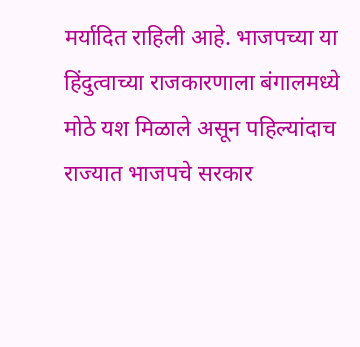मर्यादित राहिली आहे. भाजपच्या या हिंदुत्वाच्या राजकारणाला बंगालमध्ये मोठे यश मिळाले असून पहिल्यांदाच राज्यात भाजपचे सरकार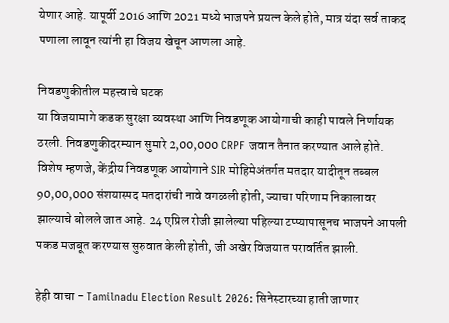येणार आहे. यापूर्वी 2016 आणि 2021 मध्ये भाजपने प्रयत्न केले होते, मात्र यंदा सर्व ताकद पणाला लावून त्यांनी हा विजय खेचून आणला आहे.

निवडणुकीतील महत्त्वाचे घटक
या विजयामागे कडक सुरक्षा व्यवस्था आणि निवडणूक आयोगाची काही पावले निर्णायक ठरली. निवडणुकीदरम्यान सुमारे 2,00,000 CRPF जवान तैनात करण्यात आले होते. विशेष म्हणजे, केंद्रीय निवडणूक आयोगाने SIR मोहिमेअंतर्गत मतदार यादीतून तब्बल 90,00,000 संशयास्पद मतदारांची नावे वगळली होती, ज्याचा परिणाम निकालावर झाल्याचे बोलले जात आहे. 24 एप्रिल रोजी झालेल्या पहिल्या टप्प्यापासूनच भाजपने आपली पकड मजबूत करण्यास सुरुवात केली होती, जी अखेर विजयात परावर्तित झाली.

हेही वाचा - Tamilnadu Election Result 2026: सिनेस्टारच्या हाती जाणार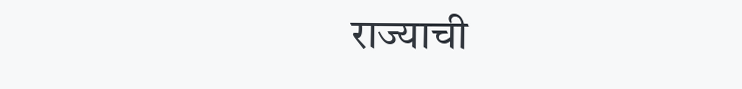राज्याची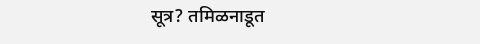सूत्र? तमिळनाडूत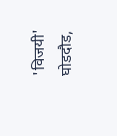'विजयी' घोडदौड,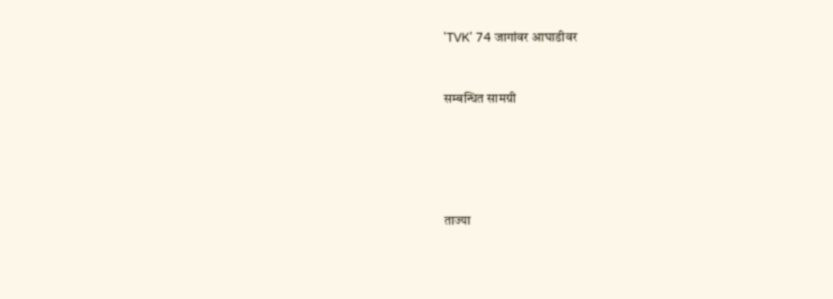'TVK' 74 जागांवर आघाडीवर


सम्बन्धित सामग्री





ताज्या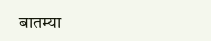बातम्या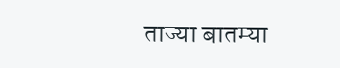ताज्या बातम्या